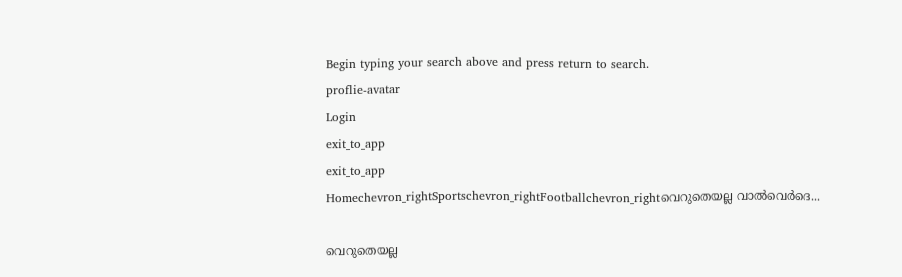Begin typing your search above and press return to search.
proflie-avatar
Login
exit_to_app
exit_to_app
Homechevron_rightSportschevron_rightFootballchevron_rightവെറുതെയല്ല വാൽവെർദെ...

വെറുതെയല്ല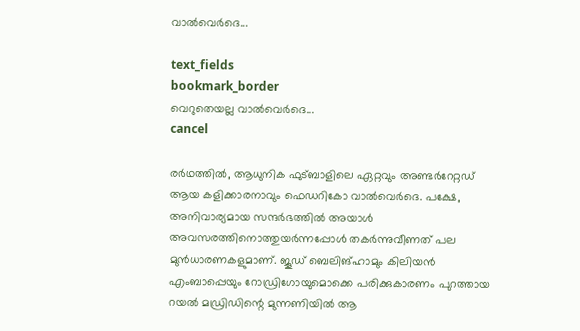വാൽവെർദെ...

text_fields
bookmark_border
വെറുതെയല്ല വാൽവെർദെ...
cancel

രർഥത്തിൽ, ആധുനിക ഫുട്ബാളിലെ ഏറ്റവും അണ്ടർറേറ്റഡ് ആയ കളിക്കാരനാവും ഫെഡറികോ വാൽവെർദെ. പക്ഷേ, അനിവാര്യമായ സന്ദർഭത്തിൽ അയാൾ അവസരത്തിനൊത്തുയർന്നപ്പോൾ തകർന്നുവീണത് പല മുൻധാരണകളുമാണ്. ജൂഡ് ബെലിങ്ഹാമും കിലിയൻ എംബാപ്പെയും റോഡ്രിഗോയുമൊക്കെ പരിക്കുകാരണം പുറത്തായ റയൽ മഡ്രിഡിന്റെ മുന്നണിയിൽ ആ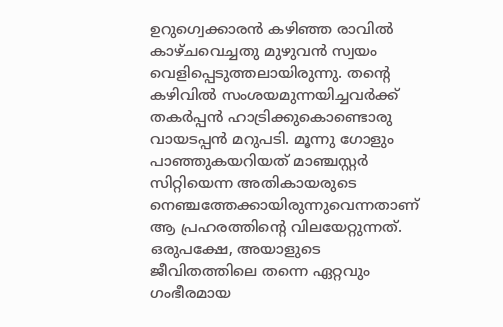ഉറുഗ്വെക്കാരൻ കഴിഞ്ഞ രാവിൽ കാഴ്ചവെച്ചതു മുഴുവൻ സ്വയം വെളിപ്പെടുത്തലായിരുന്നു. തന്റെ കഴിവിൽ സംശയമുന്നയിച്ചവർക്ക് തകർപ്പൻ ഹാട്രിക്കുകൊണ്ടൊരു വായടപ്പൻ മറുപടി. മൂന്നു ഗോളും പാഞ്ഞുകയറിയത് മാഞ്ചസ്റ്റർ സിറ്റിയെന്ന അതികായരുടെ നെഞ്ചത്തേക്കായിരുന്നുവെന്നതാണ് ആ പ്രഹരത്തിന്റെ വിലയേറ്റുന്നത്. ഒരുപക്ഷേ, അയാളുടെ ജീവിതത്തിലെ തന്നെ ഏറ്റവും ഗംഭീരമായ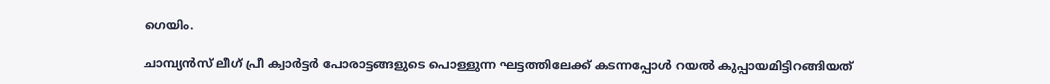ഗെയിം.

ചാമ്പ്യൻസ് ലീഗ് പ്രീ ക്വാർട്ടർ പോരാട്ടങ്ങളുടെ പൊള്ളുന്ന ഘട്ടത്തിലേക്ക് കടന്നപ്പോൾ റയൽ കുപ്പായമിട്ടിറങ്ങിയത്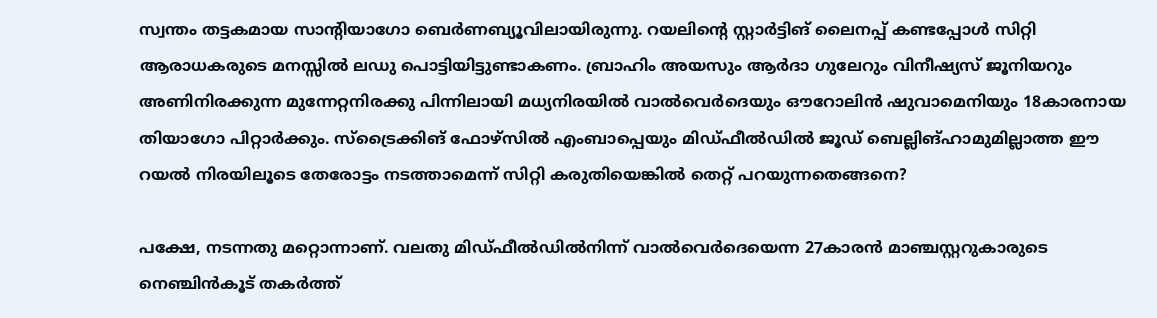സ്വന്തം തട്ടകമായ സാന്റിയാഗോ ബെർണബ്യൂവിലായിരുന്നു. റയലിന്റെ സ്റ്റാർട്ടിങ് ലൈനപ്പ് കണ്ടപ്പോൾ സിറ്റി ആരാധകരുടെ മനസ്സിൽ ലഡു പൊട്ടിയിട്ടുണ്ടാകണം. ബ്രാഹിം അയസും ആർദാ ഗുലേറും വിനീഷ്യസ് ജൂനിയറും അണിനിരക്കുന്ന മുന്നേറ്റനിരക്കു പിന്നിലായി മധ്യനിരയിൽ വാൽവെർദെയും ഔറോലിൻ ഷുവാമെനിയും 18കാരനായ തിയാഗോ പിറ്റാർക്കും. സ്ട്രൈക്കിങ് ഫോഴ്സിൽ എംബാപ്പെയും മിഡ്ഫീൽഡിൽ ജൂഡ് ബെല്ലിങ്ഹാമുമില്ലാത്ത ഈ റയൽ നിരയിലൂടെ തേരോട്ടം നടത്താമെന്ന് സിറ്റി കരുതിയെങ്കിൽ തെറ്റ് പറയുന്നതെങ്ങനെ?

പക്ഷേ, നടന്നതു മറ്റൊന്നാണ്. വലതു മിഡ്ഫീൽഡിൽനിന്ന് വാൽവെർദെയെന്ന 27കാരൻ മാഞ്ചസ്റ്ററുകാരുടെ നെഞ്ചിൻകൂട് തകർത്ത്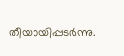തീയായിപ്പടർന്നു.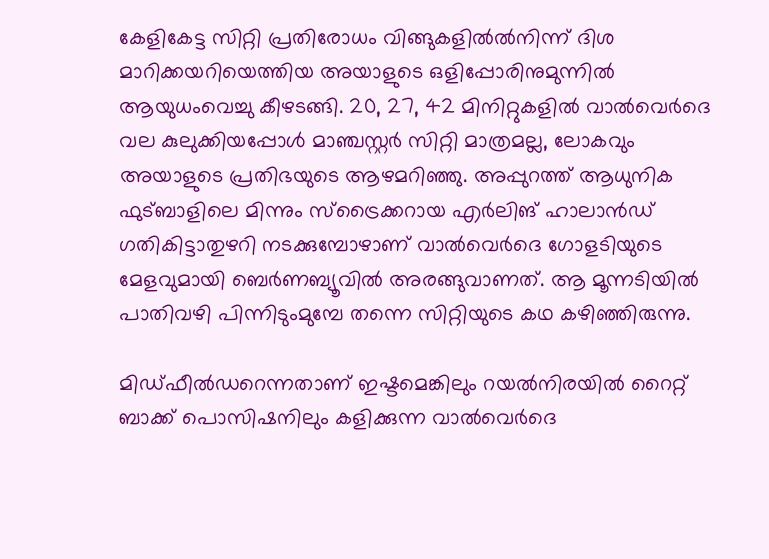കേളികേട്ട സിറ്റി പ്രതിരോധം വിങ്ങുകളിൽൽനിന്ന് ദിശ മാറിക്കയറിയെത്തിയ അയാളുടെ ഒളിപ്പോരിനുമുന്നിൽ ആയുധംവെച്ചു കീഴടങ്ങി. 20, 27, 42 മിനിറ്റുകളിൽ വാൽവെർദെ വല കുലുക്കിയപ്പോൾ മാഞ്ചസ്റ്റർ സിറ്റി മാത്രമല്ല, ലോകവും അയാളുടെ പ്രതിഭയുടെ ആഴമറിഞ്ഞു. അപ്പുറത്ത് ആധുനിക ഫുട്ബാളിലെ മിന്നും സ്ട്രൈക്കറായ എർലിങ് ഹാലാൻഡ് ഗതികിട്ടാതുഴറി നടക്കുമ്പോഴാണ് വാൽവെർദെ ഗോളടിയുടെ മേളവുമായി ബെർണബ്യൂവിൽ അരങ്ങുവാണത്. ആ മൂന്നടിയിൽ പാതിവഴി പിന്നിടുംമുമ്പേ തന്നെ സിറ്റിയുടെ കഥ കഴിഞ്ഞിരുന്നു.

മിഡ്ഫീൽഡറെന്നതാണ് ഇഷ്ടമെങ്കിലും റയൽനിരയിൽ റൈറ്റ് ബാക്ക് പൊസിഷനിലും കളിക്കുന്ന വാൽവെർദെ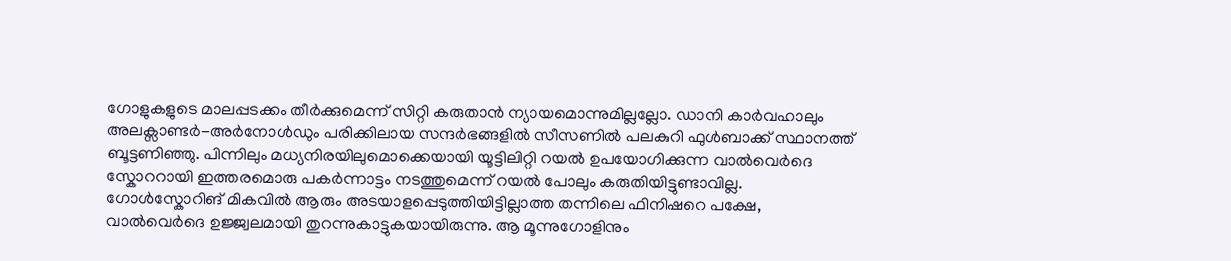ഗോളുകളുടെ മാലപ്പടക്കം തീർക്കുമെന്ന് സിറ്റി കരുതാൻ ന്യായമൊന്നുമില്ലല്ലോ. ഡാനി കാർവഹാലും അലക്സാണ്ടർ-അർനോൾഡും പരിക്കിലായ സന്ദർഭങ്ങളിൽ സീസണിൽ പലകുറി ഫുൾബാക്ക് സ്ഥാനത്ത് ബൂട്ടണിഞ്ഞു. പിന്നിലും മധ്യനിരയിലുമൊക്കെയായി യൂട്ടിലിറ്റി റയൽ ഉപയോഗിക്കുന്ന വാൽവെർദെ സ്കോററായി ഇത്തരമൊരു പകർന്നാട്ടം നടത്തുമെന്ന് റയൽ പോലും കരുതിയിട്ടുണ്ടാവില്ല. ഗോൾസ്കോറിങ് മികവിൽ ആരും അടയാളപ്പെടുത്തിയിട്ടില്ലാത്ത തന്നിലെ ഫിനിഷറെ പക്ഷേ, വാൽവെർദെ ഉജ്ജ്വലമായി തുറന്നുകാട്ടുകയായിരുന്നു. ആ മൂന്നുഗോളിനും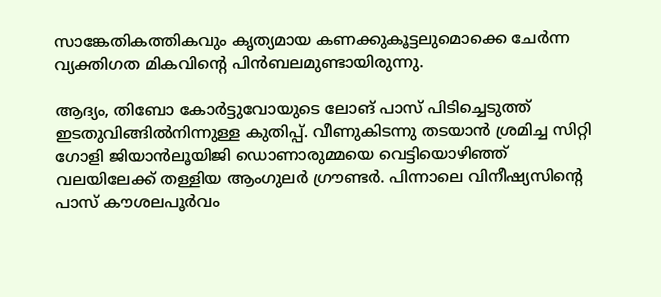സാങ്കേതികത്തികവും കൃത്യമായ കണക്കുകൂട്ടലുമൊക്കെ ചേർന്ന വ്യക്തിഗത മികവിന്റെ പിൻബലമുണ്ടായിരുന്നു.

ആദ്യം, തിബോ കോർട്ടുവോയുടെ ലോങ് പാസ് പിടിച്ചെടുത്ത് ഇടതുവിങ്ങിൽനിന്നുള്ള കുതിപ്പ്. വീണുകിടന്നു തടയാൻ ശ്രമിച്ച സിറ്റി ഗോളി ജിയാൻലൂയിജി ഡൊണാരുമ്മയെ വെട്ടിയൊഴിഞ്ഞ് വലയിലേക്ക് തള്ളിയ ആംഗുലർ ഗ്രൗണ്ടർ. പിന്നാലെ വിനീഷ്യസിന്റെ പാസ് കൗശലപൂർവം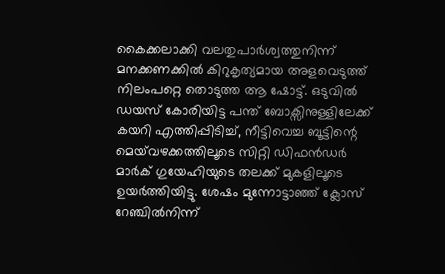കൈക്കലാക്കി വലതുപാർശ്വത്തുനിന്ന് മനക്കണക്കിൽ കിറുകൃത്യമായ അളവെടുത്ത് നിലംപറ്റെ തൊടുത്ത ആ ഷോട്ട്. ഒടുവിൽ ഡയസ് കോരിയിട്ട പന്ത് ബോക്സിനുള്ളിലേക്ക് കയറി എത്തിപ്പിടിച്ച്, നീട്ടിവെച്ച ബൂട്ടിന്റെ മെയ്‍വഴക്കത്തിലൂടെ സിറ്റി ഡിഫൻഡർ മാർക് ഗുയേഹിയുടെ തലക്ക് മുകളിലൂടെ ഉയർത്തിയിട്ടു. ശേഷം മുന്നോട്ടാഞ്ഞ് ക്ലോസ് റേഞ്ചിൽനിന്ന്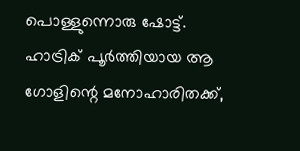പൊള്ളുന്നൊരു ഷോട്ട്. ഹാട്രിക് പൂർത്തിയായ ആ ഗോളിന്റെ മനോഹാരിതക്ക്,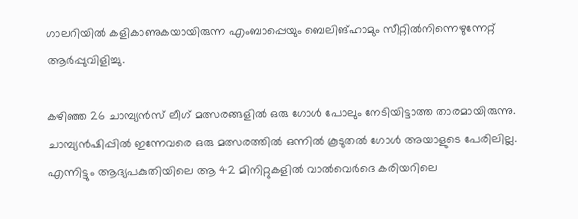ഗാലറിയിൽ കളികാണുകയായിരുന്ന എംബാപ്പെയും ബെലിങ്ഹാമും സീറ്റിൽനിന്നെഴുന്നേറ്റ് ആർപ്പുവിളിച്ചു.

കഴിഞ്ഞ 26 ചാമ്പ്യൻസ് ലീഗ് മത്സരങ്ങളിൽ ഒരു ഗോൾ പോലും നേടിയിട്ടാത്ത താരമായിരുന്നു. ചാമ്പ്യൻഷിപ്പിൽ ഇന്നേവരെ ഒരു മത്സരത്തിൽ ഒന്നിൽ കൂടുതൽ ഗോൾ അയാളുടെ പേരിലില്ല. എന്നിട്ടും ആദ്യപകുതിയിലെ ആ 42 മിനിറ്റുകളിൽ വാൽവെർദെ കരിയറിലെ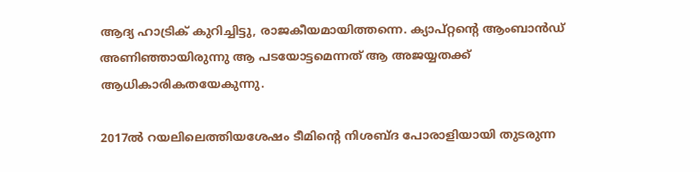ആദ്യ ഹാട്രിക് കുറിച്ചിട്ടു, രാജകീയമായിത്തന്നെ. ക്യാപ്റ്റന്റെ ആംബാൻഡ് അണിഞ്ഞായിരുന്നു ആ പടയോട്ടമെന്നത് ആ അജയ്യതക്ക് ആധികാരികതയേകുന്നു.

2017ൽ റയലിലെത്തിയശേഷം ടീമിന്റെ നിശബ്ദ പോരാളിയായി തുടരുന്ന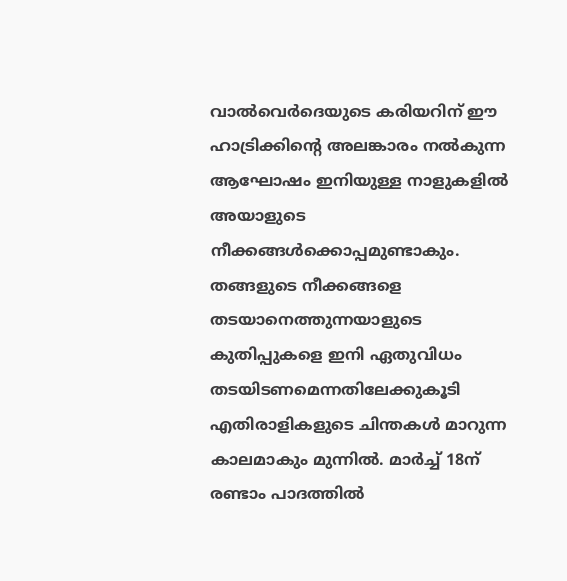വാൽവെർദെയുടെ കരിയറിന് ഈ ഹാട്രിക്കിന്റെ അലങ്കാരം നൽകുന്ന ആഘോഷം ഇനിയുള്ള നാളുകളിൽ അയാളുടെ നീക്കങ്ങൾക്കൊപ്പമുണ്ടാകും. തങ്ങളുടെ നീക്കങ്ങളെ തടയാനെത്തുന്നയാളുടെ കുതിപ്പുകളെ ഇനി ഏതുവിധം തടയിടണമെന്നതിലേക്കുകൂടി എതിരാളികളുടെ ചിന്തകൾ മാറുന്ന കാലമാകും മുന്നിൽ. മാർച്ച് 18ന് രണ്ടാം പാദത്തിൽ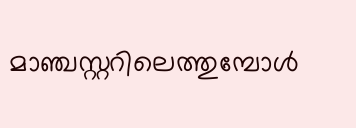മാഞ്ചസ്റ്ററിലെത്തുമ്പോൾ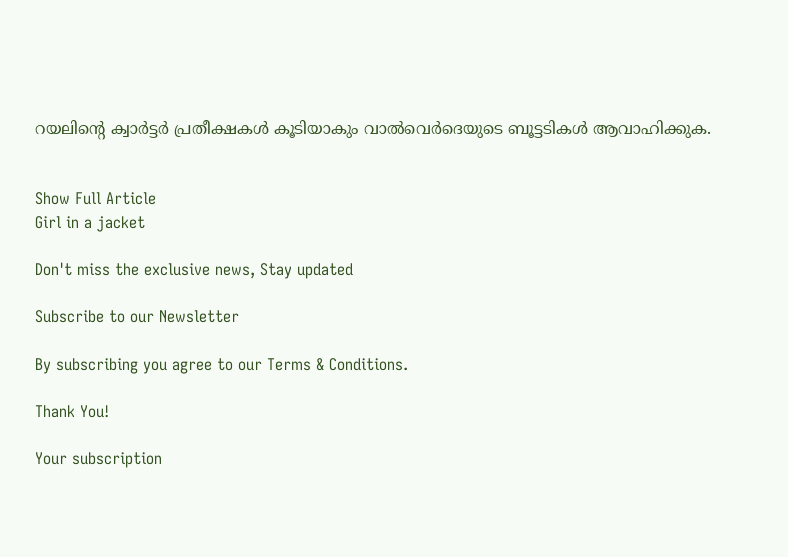റയലിന്റെ ക്വാർട്ടർ പ്രതീക്ഷകൾ കൂടിയാകും വാൽവെർദെയുടെ ബൂട്ടടികൾ ആവാഹിക്കുക.


Show Full Article
Girl in a jacket

Don't miss the exclusive news, Stay updated

Subscribe to our Newsletter

By subscribing you agree to our Terms & Conditions.

Thank You!

Your subscription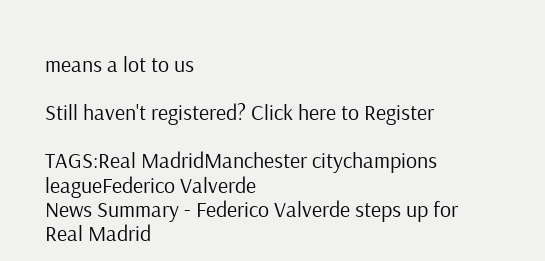means a lot to us

Still haven't registered? Click here to Register

TAGS:Real MadridManchester citychampions leagueFederico Valverde
News Summary - Federico Valverde steps up for Real Madrid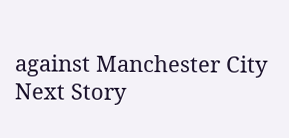against Manchester City
Next Story